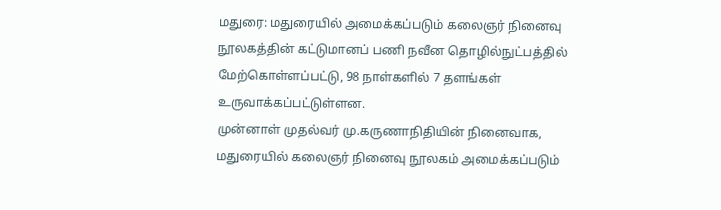மதுரை: மதுரையில் அமைக்கப்படும் கலைஞர் நினைவு நூலகத்தின் கட்டுமானப் பணி நவீன தொழில்நுட்பத்தில் மேற்கொள்ளப்பட்டு, 98 நாள்களில் 7 தளங்கள் உருவாக்கப்பட்டுள்ளன.
முன்னாள் முதல்வர் மு.கருணாநிதியின் நினைவாக, மதுரையில் கலைஞர் நினைவு நூலகம் அமைக்கப்படும்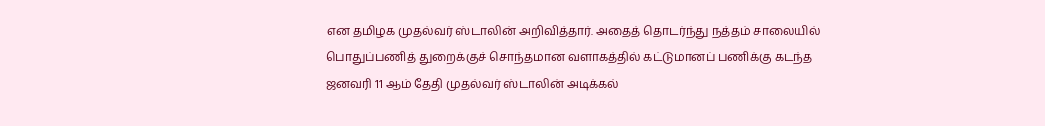என தமிழக முதல்வர் ஸ்டாலின் அறிவித்தார். அதைத் தொடர்ந்து நத்தம் சாலையில் பொதுப்பணித் துறைக்குச் சொந்தமான வளாகத்தில் கட்டுமானப் பணிக்கு கடந்த ஜனவரி 11 ஆம் தேதி முதல்வர் ஸ்டாலின் அடிக்கல்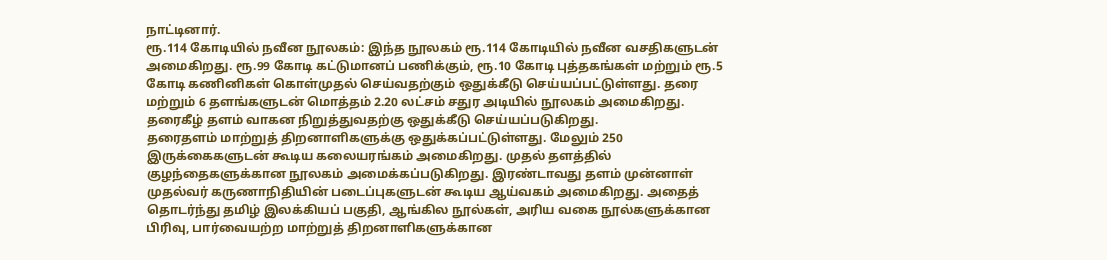நாட்டினார்.
ரூ.114 கோடியில் நவீன நூலகம்: இந்த நூலகம் ரூ.114 கோடியில் நவீன வசதிகளுடன் அமைகிறது. ரூ.99 கோடி கட்டுமானப் பணிக்கும், ரூ.10 கோடி புத்தகங்கள் மற்றும் ரூ.5 கோடி கணினிகள் கொள்முதல் செய்வதற்கும் ஒதுக்கீடு செய்யப்பட்டுள்ளது. தரை மற்றும் 6 தளங்களுடன் மொத்தம் 2.20 லட்சம் சதுர அடியில் நூலகம் அமைகிறது. தரைகீழ் தளம் வாகன நிறுத்துவதற்கு ஒதுக்கீடு செய்யப்படுகிறது.
தரைதளம் மாற்றுத் திறனாளிகளுக்கு ஒதுக்கப்பட்டுள்ளது. மேலும் 250 இருக்கைகளுடன் கூடிய கலையரங்கம் அமைகிறது. முதல் தளத்தில் குழந்தைகளுக்கான நூலகம் அமைக்கப்படுகிறது. இரண்டாவது தளம் முன்னாள் முதல்வர் கருணாநிதியின் படைப்புகளுடன் கூடிய ஆய்வகம் அமைகிறது. அதைத் தொடர்ந்து தமிழ் இலக்கியப் பகுதி, ஆங்கில நூல்கள், அரிய வகை நூல்களுக்கான பிரிவு, பார்வையற்ற மாற்றுத் திறனாளிகளுக்கான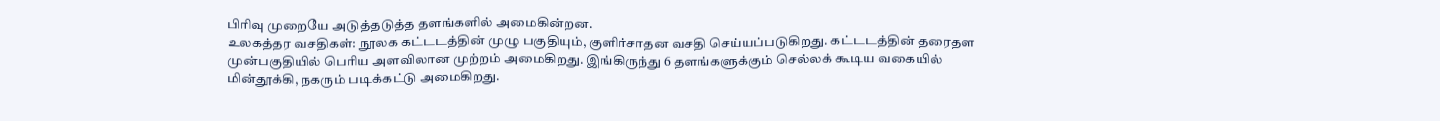பிரிவு முறையே அடுத்தடுத்த தளங்களில் அமைகின்றன.
உலகத்தர வசதிகள்: நூலக கட்டடத்தின் முழு பகுதியும், குளிர்சாதன வசதி செய்யப்படுகிறது. கட்டடத்தின் தரைதள முன்பகுதியில் பெரிய அளவிலான முற்றம் அமைகிறது. இங்கிருந்து 6 தளங்களுக்கும் செல்லக் கூடிய வகையில் மின்தூக்கி, நகரும் படிக்கட்டு அமைகிறது.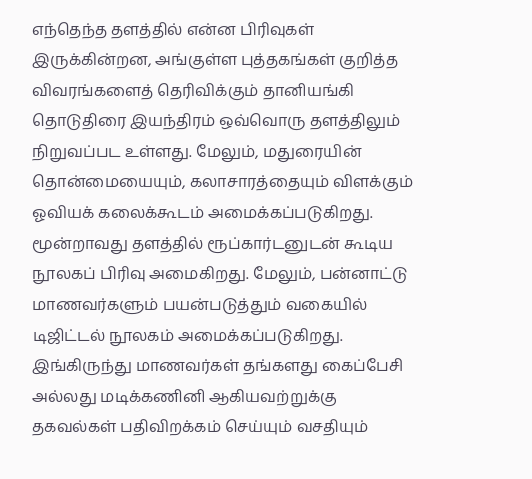எந்தெந்த தளத்தில் என்ன பிரிவுகள் இருக்கின்றன, அங்குள்ள புத்தகங்கள் குறித்த விவரங்களைத் தெரிவிக்கும் தானியங்கி தொடுதிரை இயந்திரம் ஒவ்வொரு தளத்திலும் நிறுவப்பட உள்ளது. மேலும், மதுரையின் தொன்மையையும், கலாசாரத்தையும் விளக்கும் ஓவியக் கலைக்கூடம் அமைக்கப்படுகிறது.
மூன்றாவது தளத்தில் ரூப்கார்டனுடன் கூடிய நூலகப் பிரிவு அமைகிறது. மேலும், பன்னாட்டு மாணவர்களும் பயன்படுத்தும் வகையில் டிஜிட்டல் நூலகம் அமைக்கப்படுகிறது. இங்கிருந்து மாணவர்கள் தங்களது கைப்பேசி அல்லது மடிக்கணினி ஆகியவற்றுக்கு தகவல்கள் பதிவிறக்கம் செய்யும் வசதியும்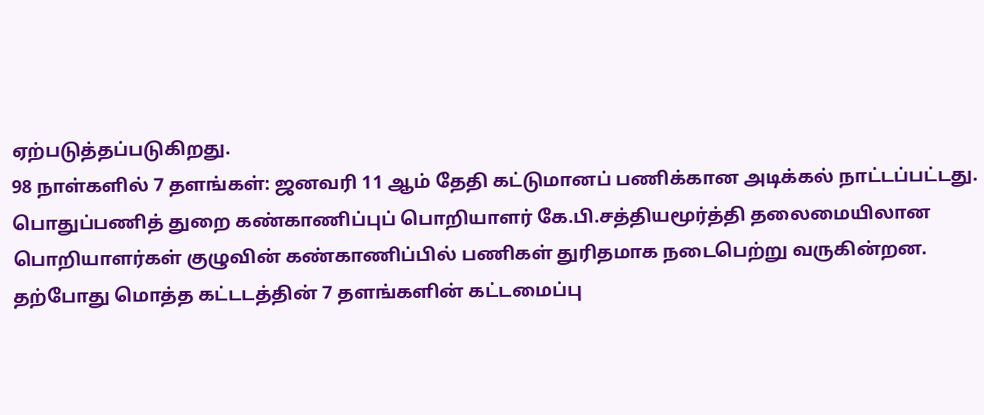ஏற்படுத்தப்படுகிறது.
98 நாள்களில் 7 தளங்கள்: ஜனவரி 11 ஆம் தேதி கட்டுமானப் பணிக்கான அடிக்கல் நாட்டப்பட்டது. பொதுப்பணித் துறை கண்காணிப்புப் பொறியாளர் கே.பி.சத்தியமூர்த்தி தலைமையிலான பொறியாளர்கள் குழுவின் கண்காணிப்பில் பணிகள் துரிதமாக நடைபெற்று வருகின்றன. தற்போது மொத்த கட்டடத்தின் 7 தளங்களின் கட்டமைப்பு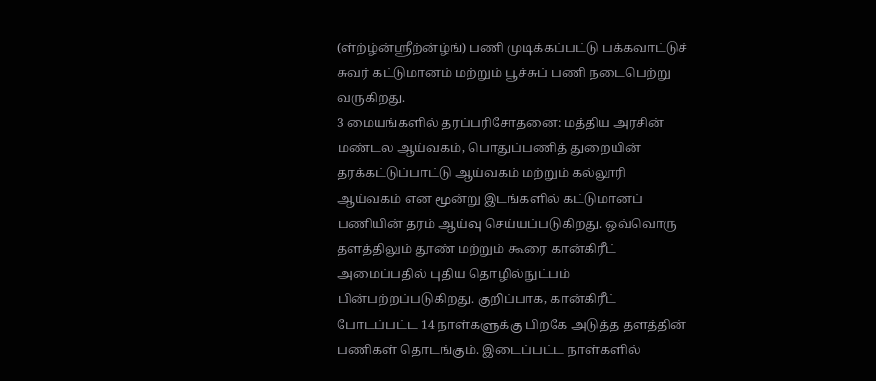(ள்ற்ழ்ன்ஸ்ரீற்ன்ழ்ங்) பணி முடிக்கப்பட்டு பக்கவாட்டுச் சுவர் கட்டுமானம் மற்றும் பூச்சுப் பணி நடைபெற்று வருகிறது.
3 மையங்களில் தரப்பரிசோதனை: மத்திய அரசின் மண்டல ஆய்வகம், பொதுப்பணித் துறையின் தரக்கட்டுப்பாட்டு ஆய்வகம் மற்றும் கல்லூரி ஆய்வகம் என மூன்று இடங்களில் கட்டுமானப் பணியின் தரம் ஆய்வு செய்யப்படுகிறது. ஒவ்வொரு தளத்திலும் தூண் மற்றும் கூரை கான்கிரீட் அமைப்பதில் புதிய தொழில்நுட்பம் பின்பற்றப்படுகிறது. குறிப்பாக, கான்கிரீட் போடப்பட்ட 14 நாள்களுக்கு பிறகே அடுத்த தளத்தின் பணிகள் தொடங்கும். இடைப்பட்ட நாள்களில்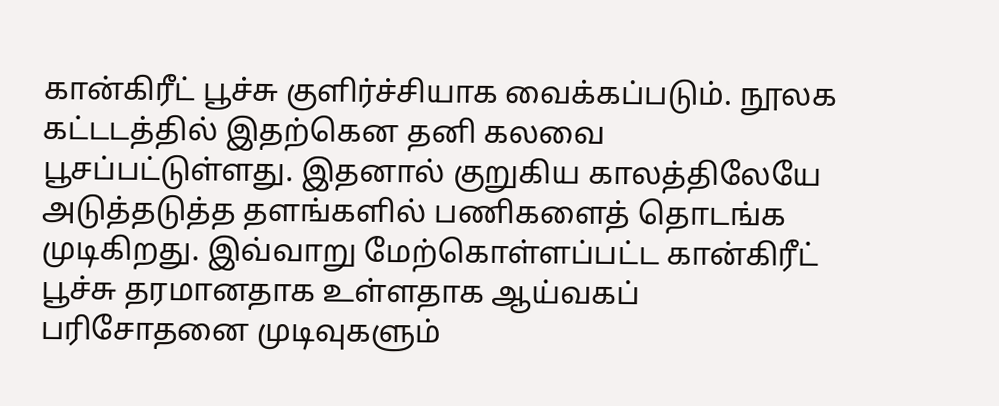கான்கிரீட் பூச்சு குளிர்ச்சியாக வைக்கப்படும். நூலக கட்டடத்தில் இதற்கென தனி கலவை பூசப்பட்டுள்ளது. இதனால் குறுகிய காலத்திலேயே அடுத்தடுத்த தளங்களில் பணிகளைத் தொடங்க முடிகிறது. இவ்வாறு மேற்கொள்ளப்பட்ட கான்கிரீட் பூச்சு தரமானதாக உள்ளதாக ஆய்வகப் பரிசோதனை முடிவுகளும்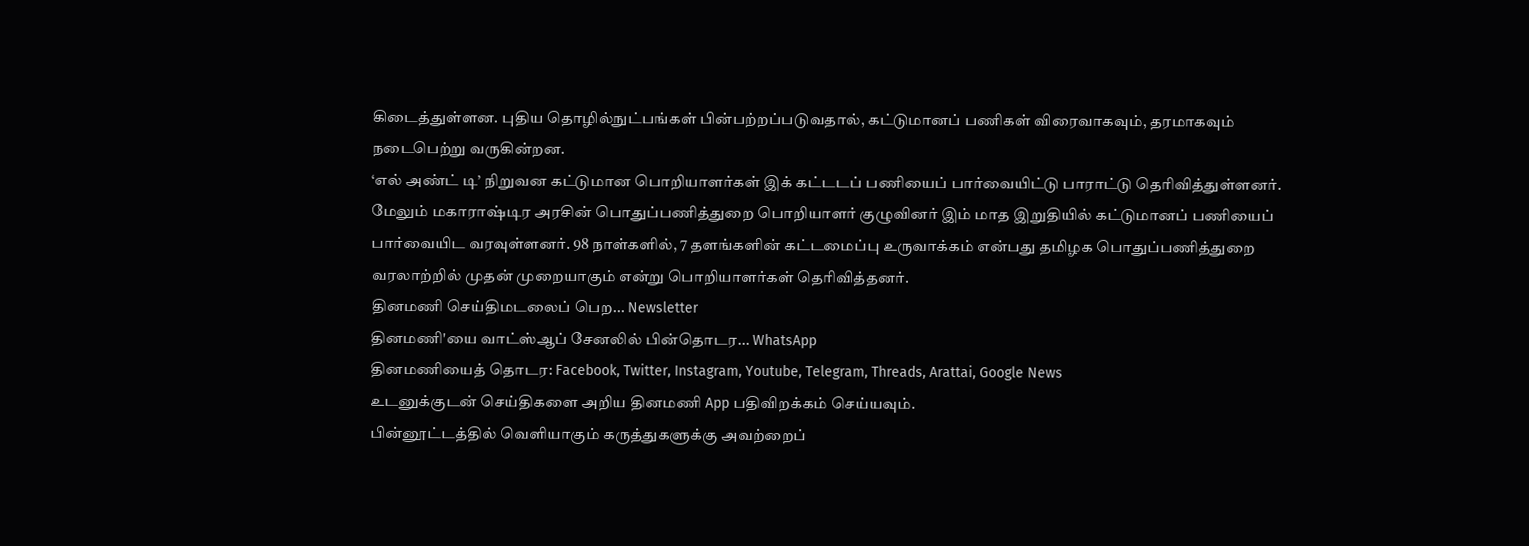கிடைத்துள்ளன. புதிய தொழில்நுட்பங்கள் பின்பற்றப்படுவதால், கட்டுமானப் பணிகள் விரைவாகவும், தரமாகவும் நடைபெற்று வருகின்றன.
‘எல் அண்ட் டி’ நிறுவன கட்டுமான பொறியாளர்கள் இக் கட்டடப் பணியைப் பார்வையிட்டு பாராட்டு தெரிவித்துள்ளனர். மேலும் மகாராஷ்டிர அரசின் பொதுப்பணித்துறை பொறியாளர் குழுவினர் இம் மாத இறுதியில் கட்டுமானப் பணியைப் பார்வையிட வரவுள்ளனர். 98 நாள்களில், 7 தளங்களின் கட்டமைப்பு உருவாக்கம் என்பது தமிழக பொதுப்பணித்துறை வரலாற்றில் முதன் முறையாகும் என்று பொறியாளர்கள் தெரிவித்தனர்.
தினமணி செய்திமடலைப் பெற... Newsletter
தினமணி'யை வாட்ஸ்ஆப் சேனலில் பின்தொடர... WhatsApp
தினமணியைத் தொடர: Facebook, Twitter, Instagram, Youtube, Telegram, Threads, Arattai, Google News
உடனுக்குடன் செய்திகளை அறிய தினமணி App பதிவிறக்கம் செய்யவும்.
பின்னூட்டத்தில் வெளியாகும் கருத்துகளுக்கு அவற்றைப்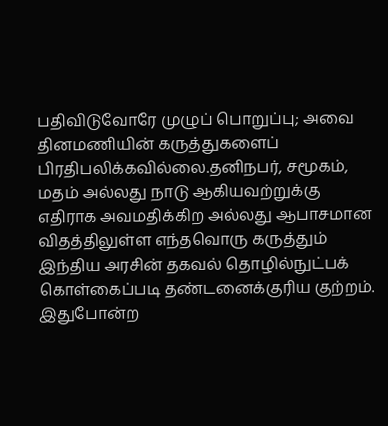பதிவிடுவோரே முழுப் பொறுப்பு; அவை தினமணியின் கருத்துகளைப் பிரதிபலிக்கவில்லை.தனிநபர், சமூகம், மதம் அல்லது நாடு ஆகியவற்றுக்கு எதிராக அவமதிக்கிற அல்லது ஆபாசமான விதத்திலுள்ள எந்தவொரு கருத்தும் இந்திய அரசின் தகவல் தொழில்நுட்பக் கொள்கைப்படி தண்டனைக்குரிய குற்றம். இதுபோன்ற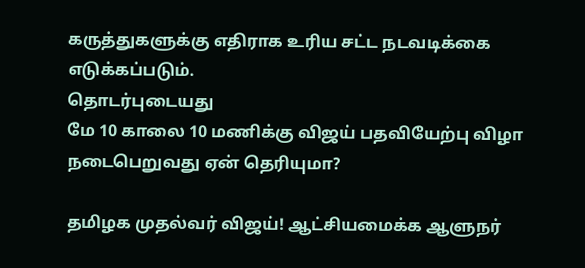கருத்துகளுக்கு எதிராக உரிய சட்ட நடவடிக்கை எடுக்கப்படும்.
தொடர்புடையது
மே 10 காலை 10 மணிக்கு விஜய் பதவியேற்பு விழா நடைபெறுவது ஏன் தெரியுமா?

தமிழக முதல்வர் விஜய்! ஆட்சியமைக்க ஆளுநர்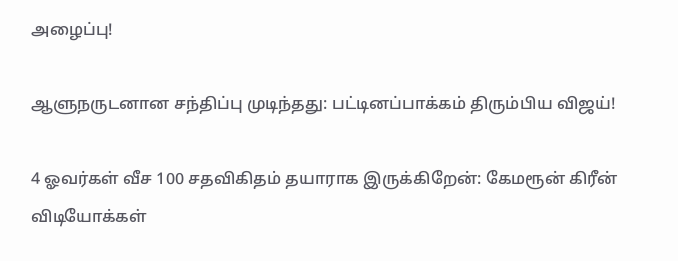அழைப்பு!

ஆளுநருடனான சந்திப்பு முடிந்தது: பட்டினப்பாக்கம் திரும்பிய விஜய்!

4 ஓவர்கள் வீச 100 சதவிகிதம் தயாராக இருக்கிறேன்: கேமரூன் கிரீன்
விடியோக்கள்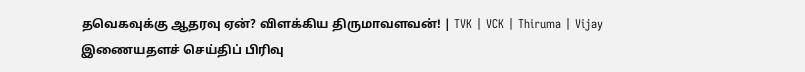தவெகவுக்கு ஆதரவு ஏன்? விளக்கிய திருமாவளவன்! | TVK | VCK | Thiruma | Vijay
இணையதளச் செய்திப் பிரிவு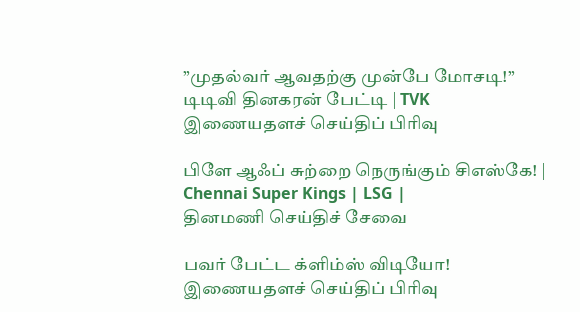”முதல்வர் ஆவதற்கு முன்பே மோசடி!” டிடிவி தினகரன் பேட்டி | TVK
இணையதளச் செய்திப் பிரிவு

பிளே ஆஃப் சுற்றை நெருங்கும் சிஎஸ்கே! | Chennai Super Kings | LSG |
தினமணி செய்திச் சேவை

பவர் பேட்ட க்ளிம்ஸ் விடியோ!
இணையதளச் செய்திப் பிரிவு